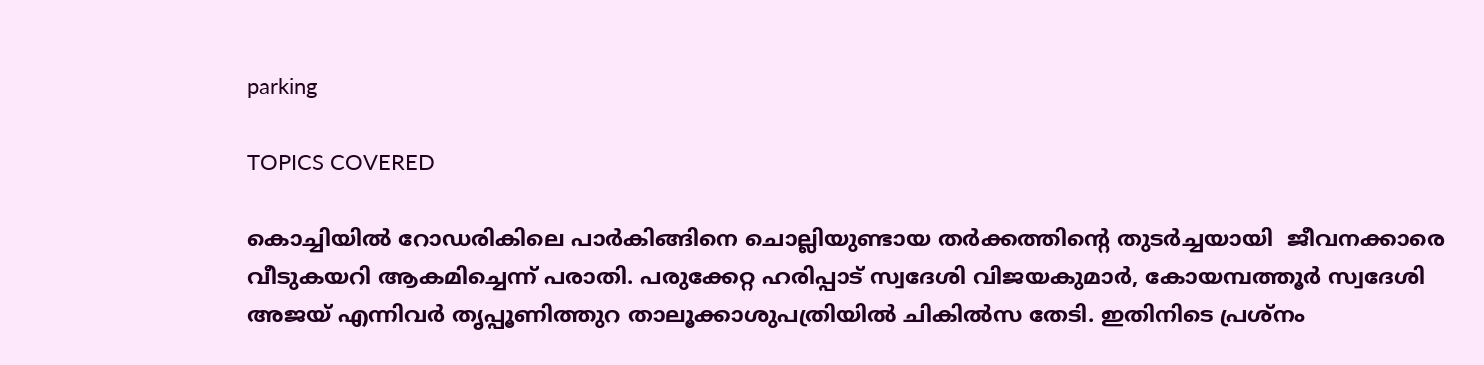parking

TOPICS COVERED

കൊച്ചിയില്‍ റോഡരികിലെ പാര്‍കിങ്ങിനെ ചൊല്ലിയുണ്ടായ തര്‍ക്കത്തിന്‍റെ തുടര്‍ച്ചയായി  ജീവനക്കാരെ വീടുകയറി ആകമിച്ചെന്ന് പരാതി. പരുക്കേറ്റ ഹരിപ്പാട് സ്വദേശി വിജയകുമാര്‍, കോയമ്പത്തൂര്‍ സ്വദേശി അജയ് എന്നിവര്‍ തൃപ്പൂണിത്തുറ താലൂക്കാശുപത്രിയില്‍ ചികില്‍സ തേടി. ഇതിനിടെ പ്രശ്നം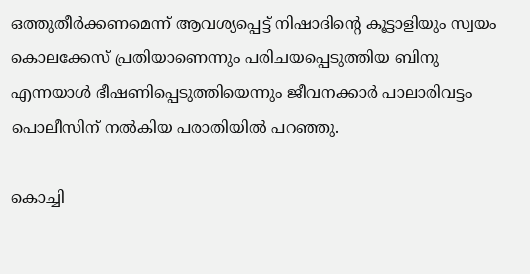ഒത്തുതീര്‍ക്കണമെന്ന് ആവശ്യപ്പെട്ട് നിഷാദിന്‍റെ കൂട്ടാളിയും സ്വയം കൊലക്കേസ് പ്രതിയാണെന്നും പരിചയപ്പെടുത്തിയ ബിനു എന്നയാള്‍ ഭീഷണിപ്പെടുത്തിയെന്നും ജീവനക്കാര്‍ പാലാരിവട്ടം പൊലീസിന് നല്‍കിയ പരാതിയില്‍ പറഞ്ഞു.

കൊച്ചി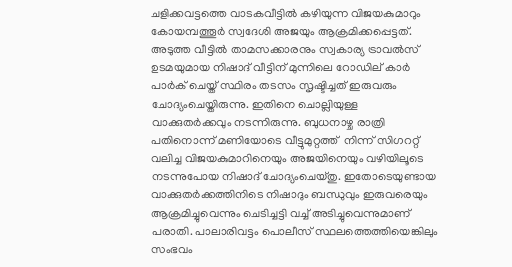ചളിക്കവട്ടത്തെ വാടകവീട്ടില്‍ കഴിയുന്ന വിജയകുമാറും കോയമ്പത്തൂര്‍ സ്വദേശി അജയും ആക്രമിക്കപ്പെട്ടത്. അടുത്ത വീട്ടില്‍ താമസക്കാരനും സ്വകാര്യ ട്രാവല്‍സ് ഉടമയുമായ നിഷാദ് വീട്ടിന് മുന്നിലെ റോഡില്‌‍ കാര്‍ പാര്‍ക് ചെയ്ത് സ്ഥിരം തടസം സൃഷ്ടിച്ചത് ഇരുവരും ചോദ്യംചെയ്തിരുന്നു. ഇതിനെ ചൊല്ലിയുള്ള വാക്കുതര്‍ക്കവും നടന്നിരുന്നു. ബുധനാഴ്ച രാത്രി പതിനൊന്ന് മണിയോടെ വീട്ടുമുറ്റത്ത്  നിന്ന് സിഗററ്റ് വലിച്ച വിജയകുമാറിനെയും അജയിനെയും വഴിയിലൂടെ നടന്നുപോയ നിഷാദ് ചോദ്യംചെയ്തു. ഇതോടെയുണ്ടായ വാക്കുതര്‍ക്കത്തിനിടെ നിഷാദും ബന്ധുവും ഇരുവരെയും ആക്രമിച്ചുവെന്നും ചെടിച്ചട്ടി വച്ച് അടിച്ചുവെന്നുമാണ് പരാതി. പാലാരിവട്ടം പൊലീസ് സ്ഥലത്തെത്തിയെങ്കിലും സംഭവം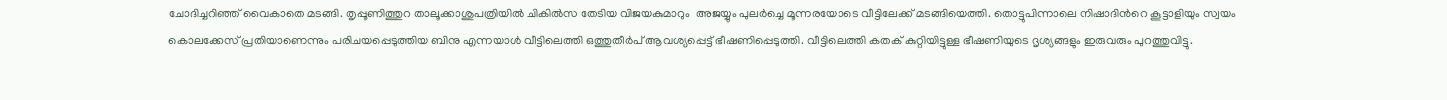ചോദിച്ചറിഞ്ഞ് വൈകാതെ മടങ്ങി. തൃപ്പൂണിത്തുറ താലൂക്കാശുപത്രിയില്‍ ചികില്‍സ തേടിയ വിജയകുമാറും  അജയ്യും പുലര്‍ച്ചെ മൂന്നരയോടെ വീട്ടിലേക്ക് മടങ്ങിയെത്തി. തൊട്ടുപിന്നാലെ നിഷാദിന്‍റെ കൂട്ടാളിയും സ്വയം കൊലക്കേസ് പ്രതിയാണെന്നും പരിചയപ്പെടുത്തിയ ബിനു എന്നയാള്‍ വീട്ടിലെത്തി ഒത്തുതീര്‍പ് ആവശ്യപ്പെട്ട് ഭീഷണിപ്പെടുത്തി. വീട്ടിലെത്തി കതക് കുറ്റിയിട്ടുള്ള ഭീഷണിയുടെ ദൃശ്യങ്ങളും ഇരുവരും പുറത്തുവിട്ടു.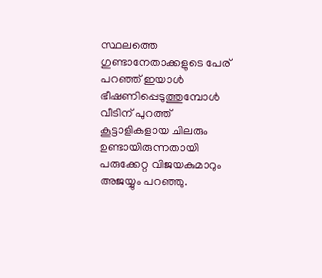സ്ഥലത്തെ ഗുണ്ടാനേതാക്കളുടെ പേര് പറഞ്ഞ് ഇയാള്‍ ഭീഷണിപ്പെടുത്തുമ്പോള്‍ വീടിന് പുറത്ത് കൂട്ടാളികളായ ചിലരും ഉണ്ടായിരുന്നതായി പരുക്കേറ്റ വിജയകുമാറും അജയ്യും പറഞ്ഞു.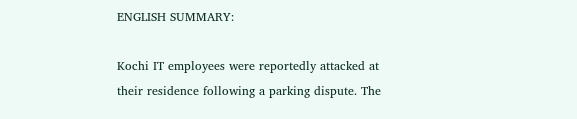ENGLISH SUMMARY:

Kochi IT employees were reportedly attacked at their residence following a parking dispute. The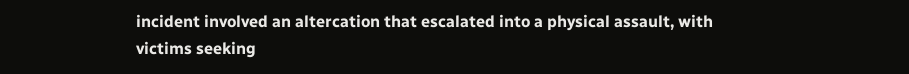incident involved an altercation that escalated into a physical assault, with victims seeking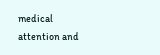medical attention and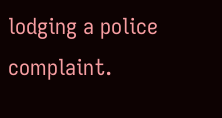lodging a police complaint.